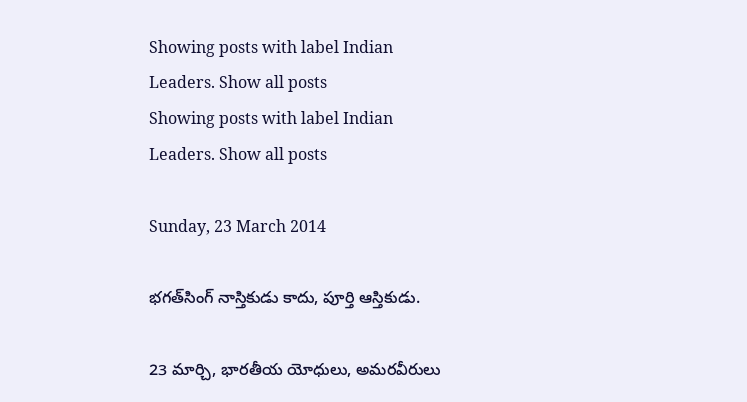Showing posts with label Indian Leaders. Show all posts
Showing posts with label Indian Leaders. Show all posts

Sunday, 23 March 2014

భగత్‌సింగ్ నాస్తికుడు కాదు, పూర్తి ఆస్తికుడు.

23 మార్చి, భారతీయ యోధులు, అమరవీరులు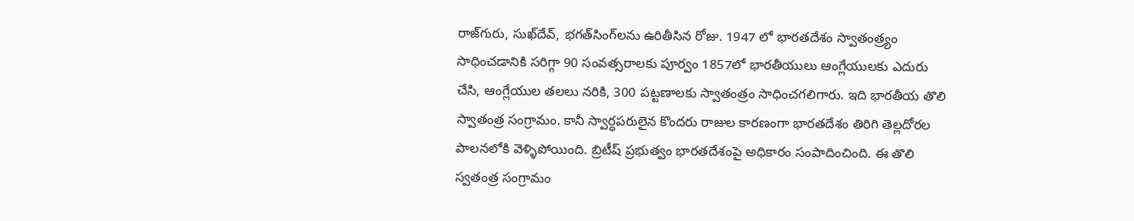రాజ్‌గురు, సుఖ్‌దేవ్, భగత్‌సింగ్‌లను ఉరితీసిన రోజు. 1947 లో భారతదేశం స్వాతంత్ర్యం సాధించడానికి సరిగ్గా 90 సంవత్సరాలకు పూర్వం 1857లో భారతీయులు ఆంగ్లేయులకు ఎదురు చేసి, ఆంగ్లేయుల తలలు నరికి, 300 పట్టణాలకు స్వాతంత్రం సాధించగలిగారు. ఇది భారతీయ తొలి స్వాతంత్ర సంగ్రామం. కానీ స్వార్ధపరులైన కొందరు రాజుల కారణంగా భారతదేశం తిరిగి తెల్లదోరల పాలనలోకి వెళ్ళిపోయింది. బ్రిటీష్ ప్రభుత్వం భారతదేశంపై అధికారం సంపాదించింది. ఈ తొలి స్వతంత్ర సంగ్రామం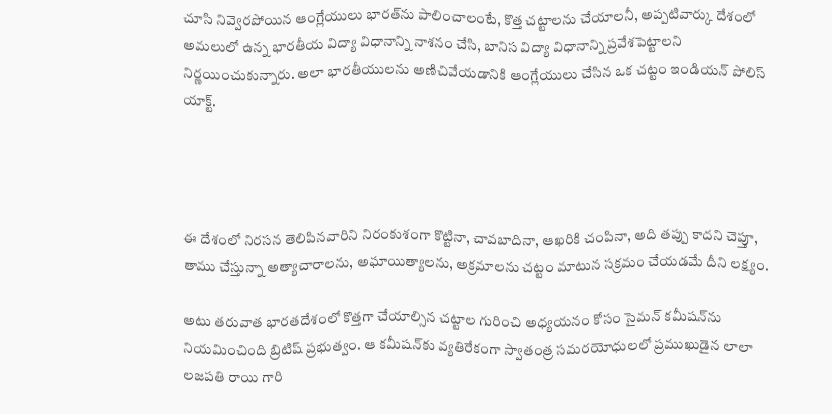చూసి నివ్వెరపోయిన ఆంగ్లేయులు భారత్‌ను పాలించాలంటే, కొత్త చట్టాలను చేయాలనీ, అప్పటివార్కు దేశంలో అమలులో ఉన్న భారతీయ విద్యా విధానాన్ని నాశనం చేసి, బానిస విద్యా విధానాన్ని ప్రవేశపెట్టాలని నిర్ణయించుకున్నారు. అలా భారతీయులను అణిచివేయడానికి ఆంగ్లేయులు చేసిన ఒక చట్టం ఇండియన్ పోలిస్ యాక్ట్.




ఈ దేశంలో నిరసన తెలిపినవారిని నిరంకుశంగా కొట్టినా, చావబాదినా, ఆఖరికి చంపినా, అది తప్పు కాదని చెప్తూ, తాము చేస్తున్నా అత్యాచారాలను, అఘాయిత్యాలను, అక్రమాలను చట్టం మాటున సక్రమం చేయడమే దీని లక్ష్యం.

అటు తరువాత భారతదేశంలో కొత్తగా చేయాల్సిన చట్టాల గురించి అధ్యయనం కోసం సైమన్ కమీషన్‌ను నియమించింది బ్రిటిష్ ప్రభుత్వం. ఆ కమీషన్‌కు వ్యతిరేకంగా స్వాతంత్ర సమరయోధులలో ప్రముఖుడైన లాలా లజపతి రాయి గారి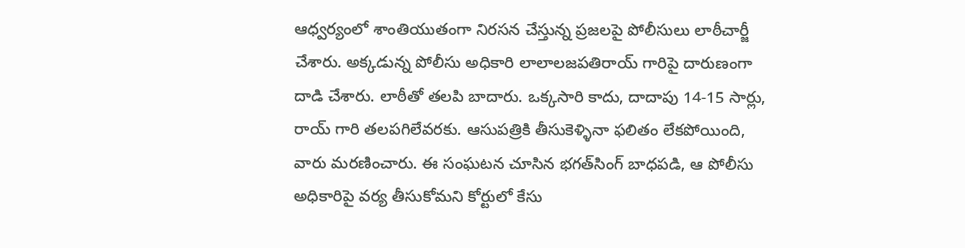ఆధ్వర్యంలో శాంతియుతంగా నిరసన చేస్తున్న ప్రజలపై పోలీసులు లాఠీచార్జీ చేశారు. అక్కడున్న పోలీసు అధికారి లాలాలజపతిరాయ్ గారిపై దారుణంగా దాడి చేశారు. లాఠీతో తలపి బాదారు. ఒక్కసారి కాదు, దాదాపు 14-15 సార్లు, రాయ్ గారి తలపగిలేవరకు. ఆసుపత్రికి తీసుకెళ్ళినా ఫలితం లేకపోయింది, వారు మరణించారు. ఈ సంఘటన చూసిన భగత్‌సింగ్ బాధపడి, ఆ పోలీసు అధికారిపై వర్య తీసుకోమని కోర్టులో కేసు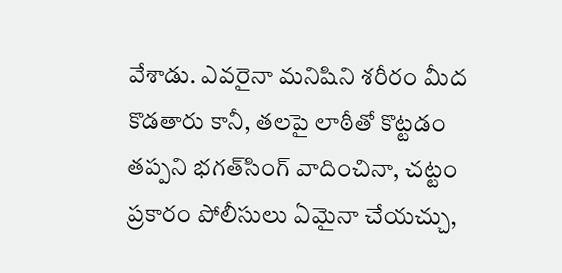వేశాడు. ఎవరైనా మనిషిని శరీరం మీద కొడతారు కానీ, తలపై లాఠీతో కొట్టడం తప్పని భగత్‌సింగ్ వాదించినా, చట్టం ప్రకారం పోలీసులు ఏమైనా చేయచ్చు,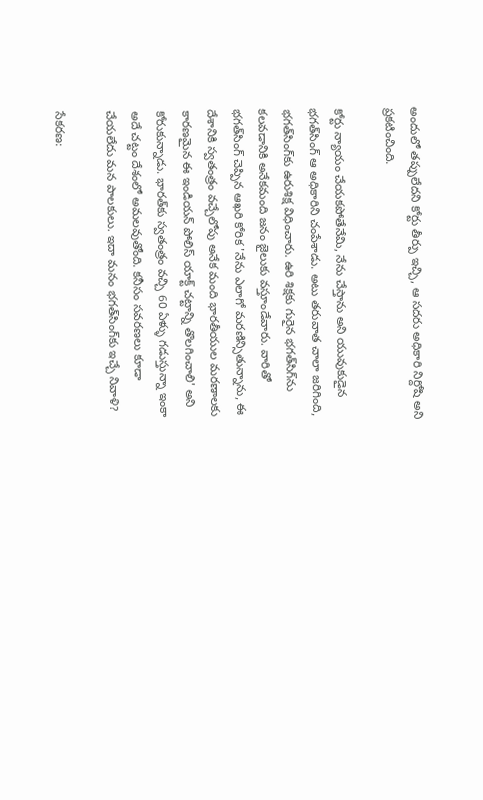అందులో తప్పులేదని కోర్టు తీర్పు ఇచ్చి, ఆ సదరు అధికారి నిర్దోషి అని ప్రకటించింది.

కోర్టు న్యాయం చేయకపోతేనేమి, నేను చేస్తాను అని యువుకుడైన భగత్‌సింగ్ ఆ అధికారిని చంపేశాడు. అటు తరువాత చాలా జరిగింది, భగత్‌సింగ్‌కు ఉరుశిక్ష విధించారు. ఉరి శిక్షకు గురైన భగత్‌సిగ్‌ను కలవడానికి అనేకమంది జనం జైలుకు వస్తూండేవారు. వారితో భగత్‌సింగ్ చెప్పిన ఆఖరి కోరిక 'నేను ఎలాగో మరణిన్సితున్నాను, ఈ దేశానికి స్వతంత్రం వచ్చేలోపు అనేక మంది భారతీయుల మరణాలకు కారణమైన ఈ ఇండియన్ పోలిస్ యాక్ట్ చట్టాన్ని తొలగించాలి' అని కోరుకున్నాడు. భారత్‌కు స్వతంత్రం వచ్చి 60 ఏళ్ళు గడుస్తున్నా ఇంకా అదే చట్టం దేశంలో అమలవుతోంది. కనీసం సవరణలు కూడా చేయలేదు మన పాలకులు. ఇదా మనం భగత్‌సింగ్‌కు ఇచ్చే నివాళి?

సేకరణ: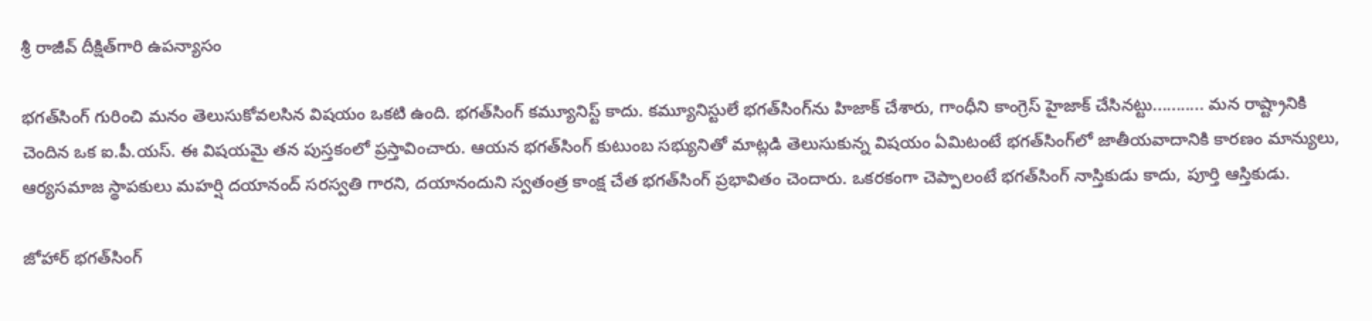శ్రీ రాజీవ్ దీక్షిత్‌గారి ఉపన్యాసం

భగత్‌సింగ్ గురించి మనం తెలుసుకోవలసిన విషయం ఒకటి ఉంది. భగత్‌సింగ్ కమ్యూనిస్ట్ కాదు. కమ్యూనిస్టులే భగత్‌సింగ్‌ను హిజాక్ చేశారు, గాంధీని కాంగ్రెస్ హైజాక్ చేసినట్టు........... మన రాష్ట్రానికి చెందిన ఒక ఐ.పీ.యస్. ఈ విషయమై తన పుస్తకంలో ప్రస్తావించారు. ఆయన భగత్‌సింగ్ కుటుంబ సభ్యునితో మాట్లడి తెలుసుకున్న విషయం ఏమిటంటే భగత్‌సింగ్‌లో జాతీయవాదానికి కారణం మాన్యులు, ఆర్యసమాజ స్థాపకులు మహర్షి దయానంద్ సరస్వతి గారని, దయానందుని స్వతంత్ర కాంక్ష చేత భగత్‌సింగ్ ప్రభావితం చెందారు. ఒకరకంగా చెప్పాలంటే భగత్‌సింగ్ నాస్తికుడు కాదు, పూర్తి ఆస్తికుడు.

జోహార్ భగత్‌సింగ్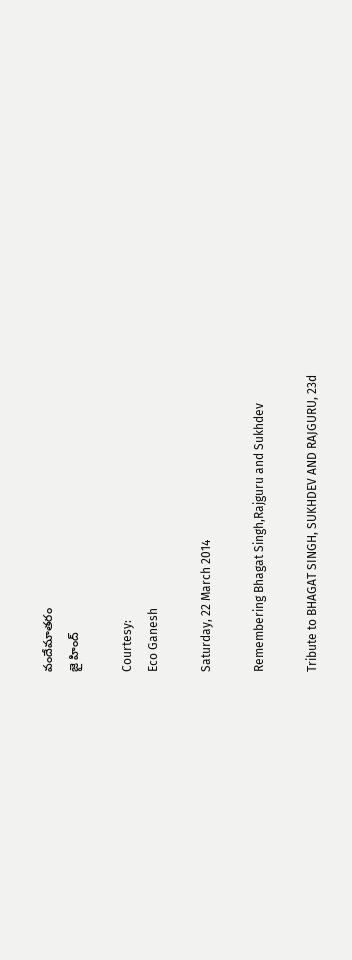వందేమాతరం
జై హింద్

Courtesy:
Eco Ganesh

Saturday, 22 March 2014

Remembering Bhagat Singh,Rajguru and Sukhdev

Tribute to BHAGAT SINGH, SUKHDEV AND RAJGURU, 23d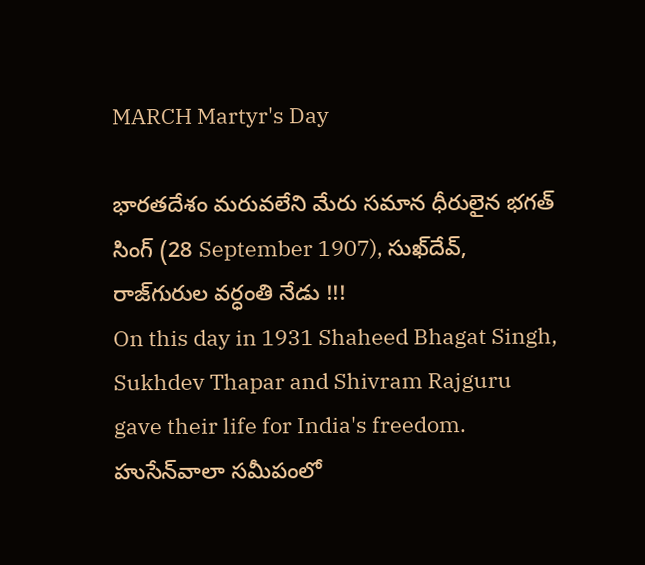MARCH Martyr's Day

భారతదేశం మరువలేని మేరు సమాన ధీరులైన భగత్ సింగ్ (28 September 1907), సుఖ్‍దేవ్, రాజ్‍గురుల వర్ధంతి నేడు !!!
On this day in 1931 Shaheed Bhagat Singh, Sukhdev Thapar and Shivram Rajguru gave their life for India's freedom.
హుసేన్‍వాలా సమీపంలో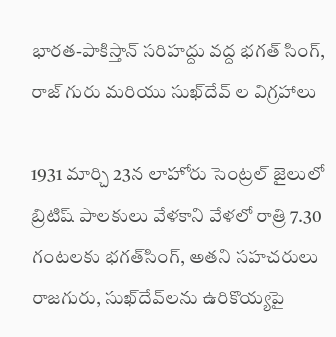భారత-పాకిస్తాన్ సరిహద్దు వద్ద భగత్ సింగ్, రాజ్ గురు మరియు సుఖ్‍దేవ్ ల విగ్రహాలు

1931 మార్చి 23న లాహోరు సెంట్రల్ జైలులో బ్రిటిష్‌ పాలకులు వేళకాని వేళలో రాత్రి 7.30 గంటలకు భగత్‌సింగ్‌, అతని సహచరులు రాజగురు, సుఖ్‌దేవ్‌లను ఉరికొయ్యపై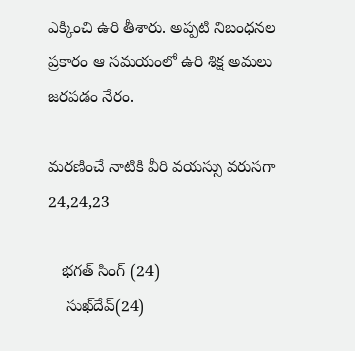ఎక్కించి ఉరి తీశారు. అప్పటి నిబంధనల ప్రకారం ఆ సమయంలో ఉరి శిక్ష అమలు జరపడం నేరం.

మరణించే నాటికి వీరి వయస్సు వరుసగా 24,24,23

   భగత్ సింగ్ (24)
    సుఖ్‍దేవ్(24)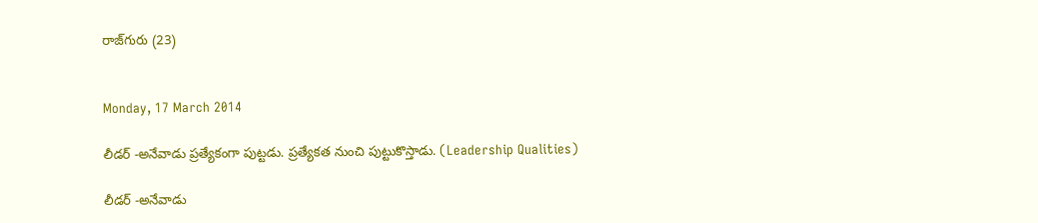రాజ్‍గురు (23)


Monday, 17 March 2014

లీడర్ -అనేవాడు ప్రత్యేకంగా పుట్టడు. ప్రత్యేకత నుంచి పుట్టుకొస్తాడు. (Leadership Qualities)

లీడర్ -అనేవాడు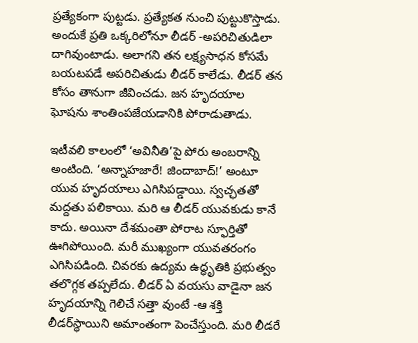ప్రత్యేకంగా పుట్టడు. ప్రత్యేకత నుంచి పుట్టుకొస్తాడు. అందుకే ప్రతి ఒక్కరిలోనూ లీడర్ -అపరిచితుడిలా దాగివుంటాడు. అలాగని తన లక్ష్యసాధన కోసమే బయటపడే అపరిచితుడు లీడర్ కాలేడు. లీడర్ తన కోసం తానుగా జీవించడు. జన హృదయాల ఘోషను శాంతింపజేయడానికి పోరాడుతాడు.

ఇటీవలి కాలంలో ‘అవినీతి’పై పోరు అంబరాన్ని అంటింది. ‘అన్నాహజారే! జిందాబాద్!’ అంటూ యువ హృదయాలు ఎగిసిపడ్డాయి. స్వచ్ఛతతో మద్దతు పలికాయి. మరి ఆ లీడర్ యువకుడు కానే కాదు. అయినా దేశమంతా పోరాట స్ఫూర్తితో ఊగిపోయింది. మరీ ముఖ్యంగా యువతరంగం ఎగిసిపడింది. చివరకు ఉద్యమ ఉద్ధృతికి ప్రభుత్వం తలొగ్గక తప్పలేదు. లీడర్ ఏ వయసు వాడైనా జన హృదయాన్ని గెలిచే సత్తా వుంటే -ఆ శక్తి లీడర్‌స్థాయిని అమాంతంగా పెంచేస్తుంది. మరి లీడరే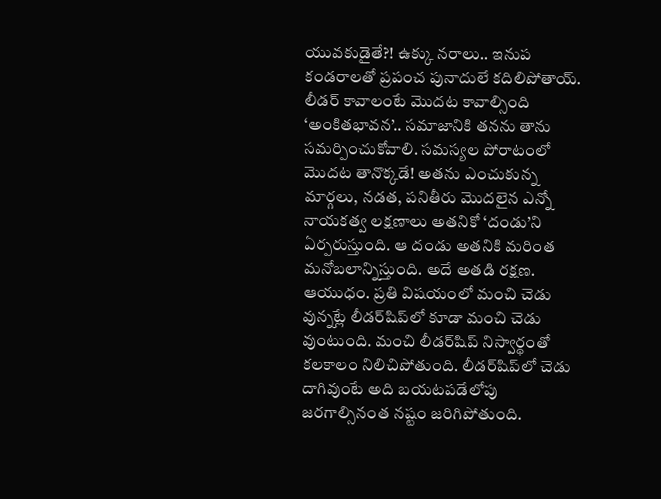యువకుడైతే?! ఉక్కు నరాలు.. ఇనుప కండరాలతో ప్రపంచ పునాదులే కదిలిపోతాయ్.
లీడర్ కావాలంటే మొదట కావాల్సింది ‘అంకితభావన’.. సమాజానికి తనను తాను సమర్పించుకోవాలి. సమస్యల పోరాటంలో మొదట తానొక్కడే! అతను ఎంచుకున్న మార్గలు, నడత, పనితీరు మొదలైన ఎన్నో నాయకత్వ లక్షణాలు అతనికో ‘దండు’ని ఏర్పరుస్తుంది. ఆ దండు అతనికి మరింత మనోబలాన్నిస్తుంది. అదే అతడి రక్షణ. ఆయుధం. ప్రతి విషయంలో మంచి చెడు వున్నట్లే లీడర్‌షిప్‌లో కూడా మంచి చెడు వుంటుంది. మంచి లీడర్‌షిప్ నిస్వార్థంతో కలకాలం నిలిచిపోతుంది. లీడర్‌షిప్‌లో చెడు దాగివుంటే అది బయటపడేలోపు జరగాల్సినంత నష్టం జరిగిపోతుంది.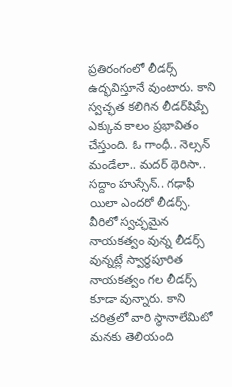ప్రతిరంగంలో లీడర్స్ ఉద్భవిస్తూనే వుంటారు. కాని స్వచ్ఛత కలిగిన లీడర్‌షిప్పే ఎక్కువ కాలం ప్రభావితం చేస్తుంది. ఓ గాంధీ.. నెల్సన్ మండేలా.. మదర్ థెరిసా.. సద్దాం హుస్సేన్.. గఢాఫీ యిలా ఎందరో లీడర్స్. వీరిలో స్వచ్ఛమైన నాయకత్వం వున్న లీడర్స్ వున్నట్లే స్వార్థపూరిత నాయకత్వం గల లీడర్స్ కూడా వున్నారు. కాని చరిత్రలో వారి స్థానాలేమిటో మనకు తెలియంది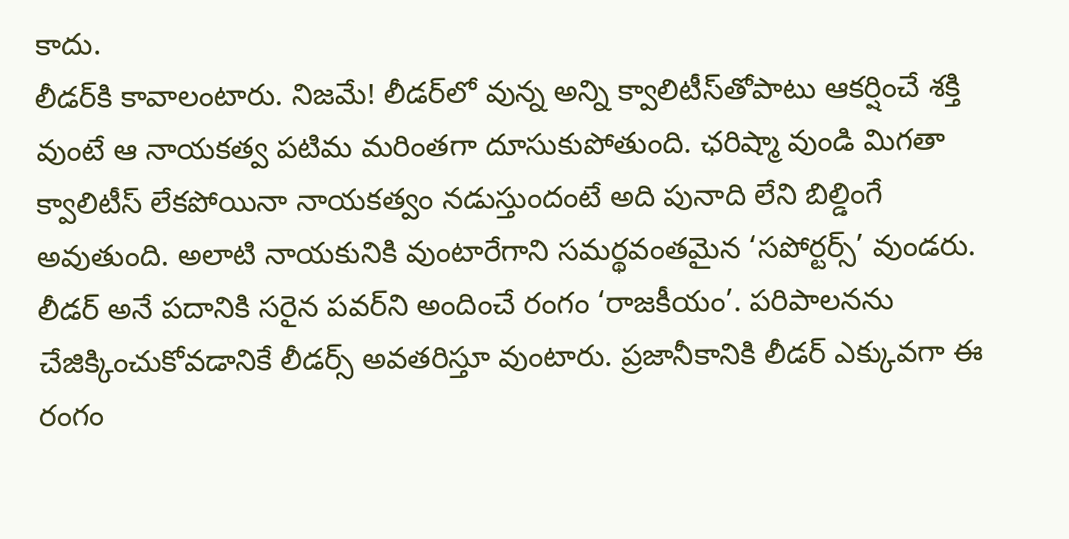కాదు.
లీడర్‌కి కావాలంటారు. నిజమే! లీడర్‌లో వున్న అన్ని క్వాలిటీస్‌తోపాటు ఆకర్షించే శక్తి వుంటే ఆ నాయకత్వ పటిమ మరింతగా దూసుకుపోతుంది. ఛరిష్మా వుండి మిగతా క్వాలిటీస్ లేకపోయినా నాయకత్వం నడుస్తుందంటే అది పునాది లేని బిల్డింగే అవుతుంది. అలాటి నాయకునికి వుంటారేగాని సమర్థవంతమైన ‘సపోర్టర్స్’ వుండరు.
లీడర్ అనే పదానికి సరైన పవర్‌ని అందించే రంగం ‘రాజకీయం’. పరిపాలనను చేజిక్కించుకోవడానికే లీడర్స్ అవతరిస్తూ వుంటారు. ప్రజానీకానికి లీడర్ ఎక్కువగా ఈ రంగం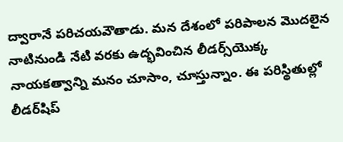ద్వారానే పరిచయవౌతాడు. మన దేశంలో పరిపాలన మొదలైన నాటినుండి నేటి వరకు ఉద్భవించిన లీడర్స్‌యొక్క నాయకత్వాన్ని మనం చూసాం, చూస్తున్నాం. ఈ పరిస్థితుల్లో లీడర్‌షిప్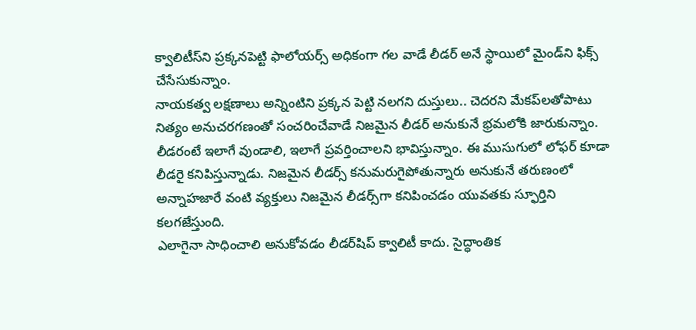క్వాలిటీస్‌ని ప్రక్కనపెట్టి ఫాలోయర్స్ అధికంగా గల వాడే లీడర్ అనే స్థాయిలో మైండ్‌ని ఫిక్స్ చేసేసుకున్నాం.
నాయకత్వ లక్షణాలు అన్నింటిని ప్రక్కన పెట్టి నలగని దుస్తులు.. చెదరని మేకప్‌లతోపాటు నిత్యం అనుచరగణంతో సంచరించేవాడే నిజమైన లీడర్ అనుకునే భ్రమలోకి జారుకున్నాం. లీడరంటే ఇలాగే వుండాలి, ఇలాగే ప్రవర్తించాలని భావిస్తున్నాం. ఈ ముసుగులో లోఫర్ కూడా లీడరై కనిపిస్తున్నాడు. నిజమైన లీడర్స్ కనుమరుగైపోతున్నారు అనుకునే తరుణంలో అన్నాహజారే వంటి వ్యక్తులు నిజమైన లీడర్స్‌గా కనిపించడం యువతకు స్ఫూర్తిని కలగజేస్తుంది.
ఎలాగైనా సాధించాలి అనుకోవడం లీడర్‌షిప్ క్వాలిటీ కాదు. సైద్ధాంతిక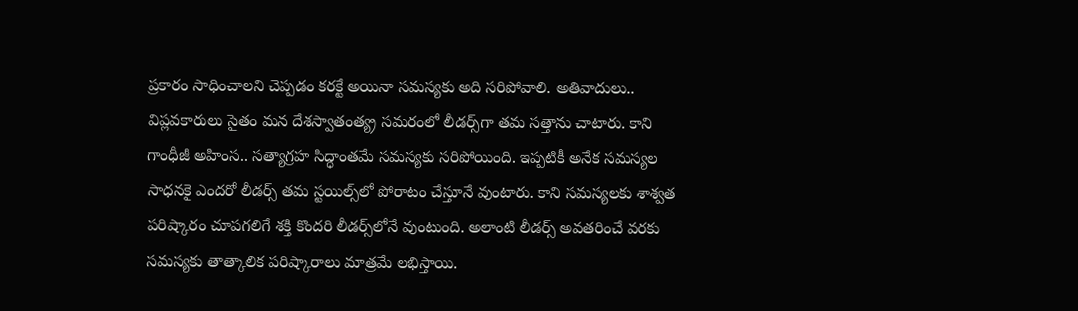ప్రకారం సాధించాలని చెప్పడం కరక్టే అయినా సమస్యకు అది సరిపోవాలి. అతివాదులు.. విప్లవకారులు సైతం మన దేశస్వాతంత్య్ర సమరంలో లీడర్స్‌గా తమ సత్తాను చాటారు. కాని గాంధీజీ అహింస.. సత్యాగ్రహ సిద్ధాంతమే సమస్యకు సరిపోయింది. ఇప్పటికీ అనేక సమస్యల సాధనకై ఎందరో లీడర్స్ తమ స్టయిల్స్‌లో పోరాటం చేస్తూనే వుంటారు. కాని సమస్యలకు శాశ్వత పరిష్కారం చూపగలిగే శక్తి కొందరి లీడర్స్‌లోనే వుంటుంది. అలాంటి లీడర్స్ అవతరించే వరకు సమస్యకు తాత్కాలిక పరిష్కారాలు మాత్రమే లభిస్తాయి.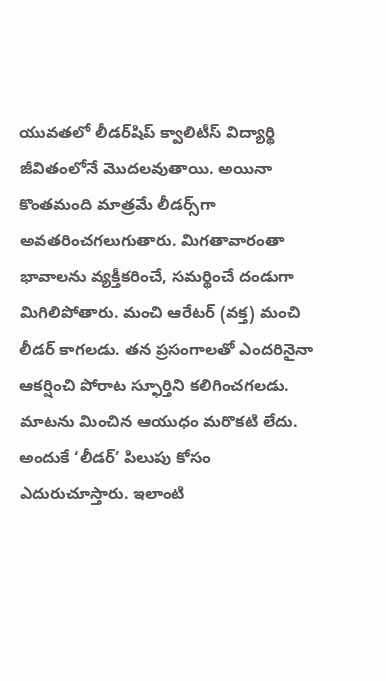యువతలో లీడర్‌షిప్ క్వాలిటీస్ విద్యార్థి జీవితంలోనే మొదలవుతాయి. అయినా కొంతమంది మాత్రమే లీడర్స్‌గా అవతరించగలుగుతారు. మిగతావారంతా భావాలను వ్యక్తీకరించే, సమర్థించే దండుగా మిగిలిపోతారు. మంచి ఆరేటర్ (వక్త) మంచి లీడర్ కాగలడు. తన ప్రసంగాలతో ఎందరినైనా ఆకర్షించి పోరాట స్ఫూర్తిని కలిగించగలడు. మాటను మించిన ఆయుధం మరొకటి లేదు. అందుకే ‘లీడర్’ పిలుపు కోసం ఎదురుచూస్తారు. ఇలాంటి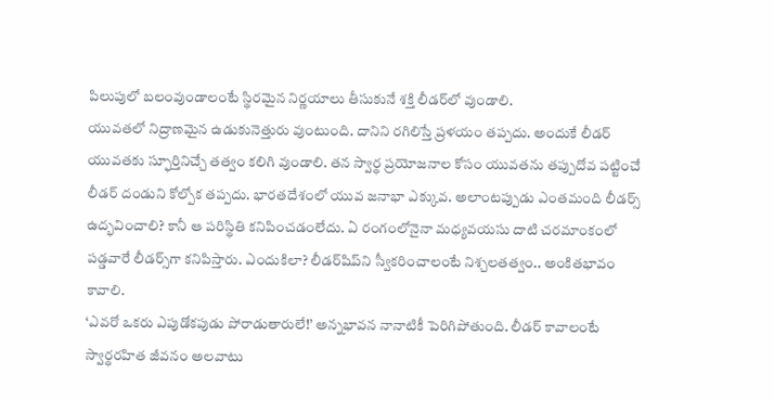పిలుపులో బలంవుండాలంటే స్థిరమైన నిర్ణయాలు తీసుకునే శక్తి లీడర్‌లో వుండాలి.
యువతలో నిద్రాణమైన ఉడుకునెత్తురు వుంటుంది. దానిని రగిలిస్తే ప్రళయం తప్పదు. అందుకే లీడర్ యువతకు స్ఫూర్తినిచ్చే తత్వం కలిగి వుండాలి. తన స్వార్థ ప్రయోజనాల కోసం యువతను తప్పుదోవ పట్టించే లీడర్ దండుని కోల్పోక తప్పదు. భారతదేశంలో యువ జనాభా ఎక్కువ. అలాంటప్పుడు ఎంతమంది లీడర్స్ ఉద్భవించాలి? కానీ ఆ పరిస్థితి కనిపించడంలేదు. ఏ రంగంలోనైనా మధ్యవయసు దాటి చరమాంకంలో పడ్డవారే లీడర్స్‌గా కనిపిస్తారు. ఎందుకిలా? లీడర్‌షిప్‌ని స్వీకరించాలంటే నిశ్చలతత్వం.. అంకితభావం కావాలి.
‘ఎవరో ఒకరు ఎపుడోకపుడు పోరాడుతారులే!’ అన్నభావన నానాటికీ పెరిగిపోతుంది. లీడర్ కావాలంటే స్వార్థరహిత జీవనం అలవాటు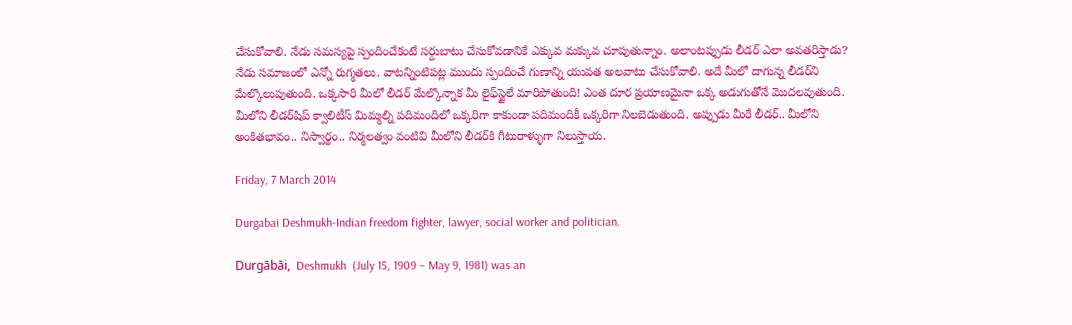చేసుకోవాలి. నేడు సమస్యపై స్పందించేకంటే సర్దుబాటు చేసుకోవడానికే ఎక్కువ మక్కువ చూపుతున్నాం. అలాంటప్పుడు లీడర్ ఎలా అవతరిస్తాడు? నేడు సమాజంలో ఎన్నో రుగ్మతలు. వాటన్నింటిపట్ల ముందు స్పందించే గుణాన్ని యువత అలవాటు చేసుకోవాలి. అదే మీలో దాగున్న లీడర్‌ని మేల్కొలుపుతుంది. ఒక్కసారి మీలో లీడర్ మేల్కొన్నాక మీ లైఫ్‌స్టైలే మారిపోతుంది! ఎంత దూర ప్రయాణమైనా ఒక్క అడుగుతోనే మొదలవుతుంది. మీలోని లీడర్‌షిప్ క్వాలిటీస్ మిమ్మల్ని పదిమందిలో ఒక్కరిగా కాకుండా పదిమందికీ ఒక్కరిగా నిలబెడుతుంది. అప్పుడు మీరే లీడర్.. మీలోని అంకితభావం.. నిస్వార్థం.. నిర్మలత్వం వంటివి మీలోని లీడర్‌కి గీటురాళ్ళుగా నిలుస్తాయ.

Friday, 7 March 2014

Durgabai Deshmukh-Indian freedom fighter, lawyer, social worker and politician.

Durgābāi,  Deshmukh  (July 15, 1909 – May 9, 1981) was an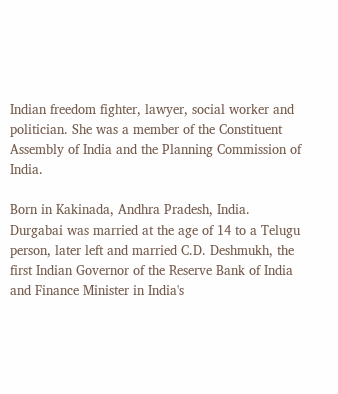Indian freedom fighter, lawyer, social worker and politician. She was a member of the Constituent Assembly of India and the Planning Commission of India.

Born in Kakinada, Andhra Pradesh, India. Durgabai was married at the age of 14 to a Telugu person, later left and married C.D. Deshmukh, the first Indian Governor of the Reserve Bank of India and Finance Minister in India's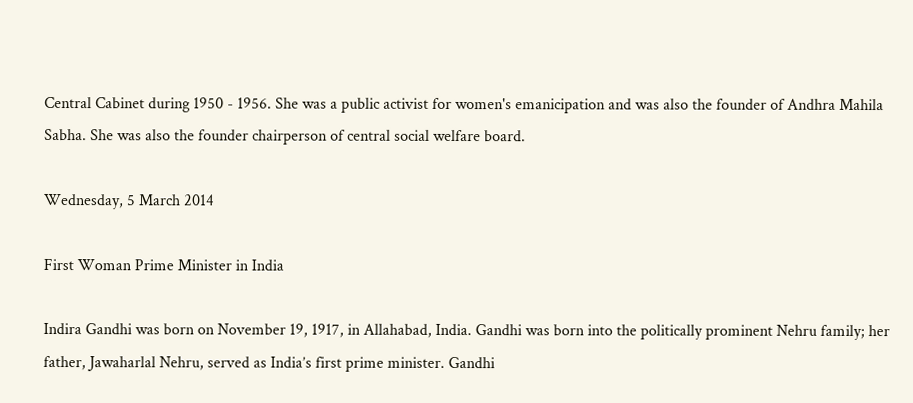Central Cabinet during 1950 - 1956. She was a public activist for women's emanicipation and was also the founder of Andhra Mahila Sabha. She was also the founder chairperson of central social welfare board.

Wednesday, 5 March 2014

First Woman Prime Minister in India

Indira Gandhi was born on November 19, 1917, in Allahabad, India. Gandhi was born into the politically prominent Nehru family; her father, Jawaharlal Nehru, served as India’s first prime minister. Gandhi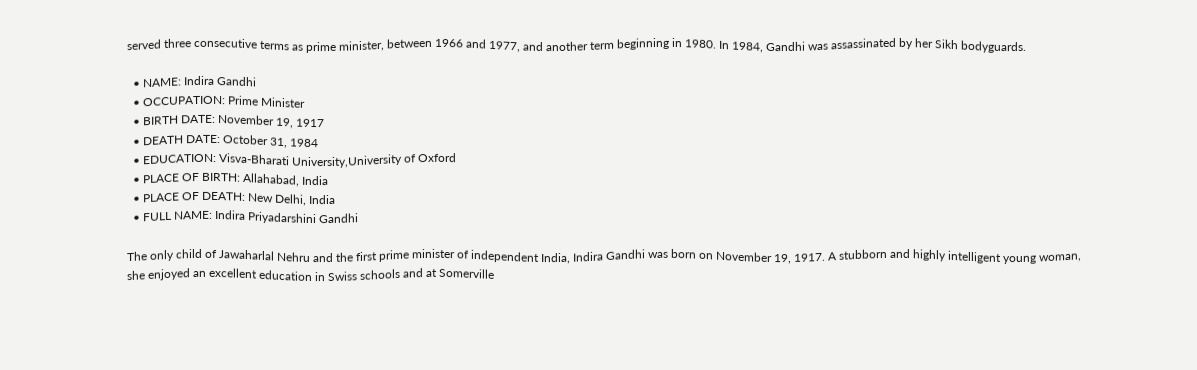served three consecutive terms as prime minister, between 1966 and 1977, and another term beginning in 1980. In 1984, Gandhi was assassinated by her Sikh bodyguards.

  • NAME: Indira Gandhi
  • OCCUPATION: Prime Minister
  • BIRTH DATE: November 19, 1917
  • DEATH DATE: October 31, 1984
  • EDUCATION: Visva-Bharati University,University of Oxford
  • PLACE OF BIRTH: Allahabad, India
  • PLACE OF DEATH: New Delhi, India
  • FULL NAME: Indira Priyadarshini Gandhi

The only child of Jawaharlal Nehru and the first prime minister of independent India, Indira Gandhi was born on November 19, 1917. A stubborn and highly intelligent young woman, she enjoyed an excellent education in Swiss schools and at Somerville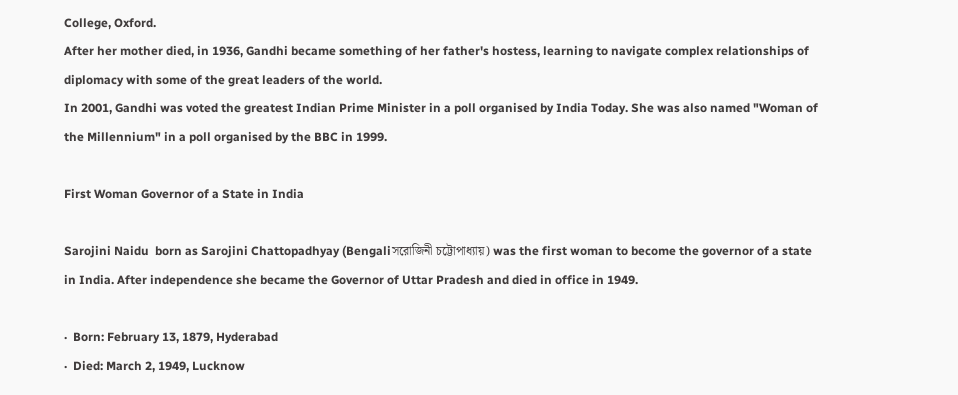College, Oxford.
After her mother died, in 1936, Gandhi became something of her father's hostess, learning to navigate complex relationships of diplomacy with some of the great leaders of the world.
In 2001, Gandhi was voted the greatest Indian Prime Minister in a poll organised by India Today. She was also named "Woman of the Millennium" in a poll organised by the BBC in 1999.

First Woman Governor of a State in India

Sarojini Naidu  born as Sarojini Chattopadhyay (Bengaliসরোজিনী চট্টোপাধ্যায়) was the first woman to become the governor of a state in India. After independence she became the Governor of Uttar Pradesh and died in office in 1949.

·  Born: February 13, 1879, Hyderabad
·  Died: March 2, 1949, Lucknow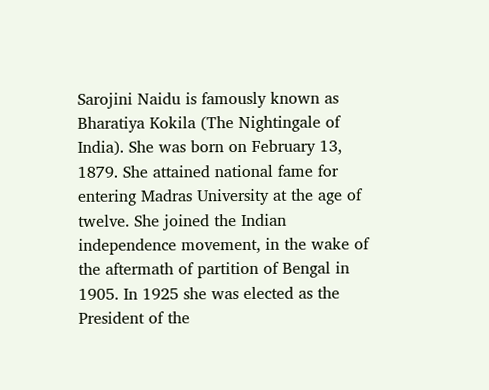Sarojini Naidu is famously known as Bharatiya Kokila (The Nightingale of India). She was born on February 13, 1879. She attained national fame for entering Madras University at the age of twelve. She joined the Indian independence movement, in the wake of the aftermath of partition of Bengal in 1905. In 1925 she was elected as the President of the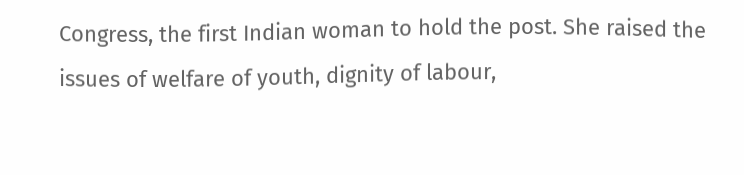Congress, the first Indian woman to hold the post. She raised the issues of welfare of youth, dignity of labour,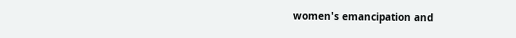women's emancipation and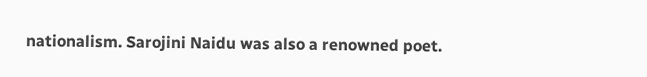nationalism. Sarojini Naidu was also a renowned poet.